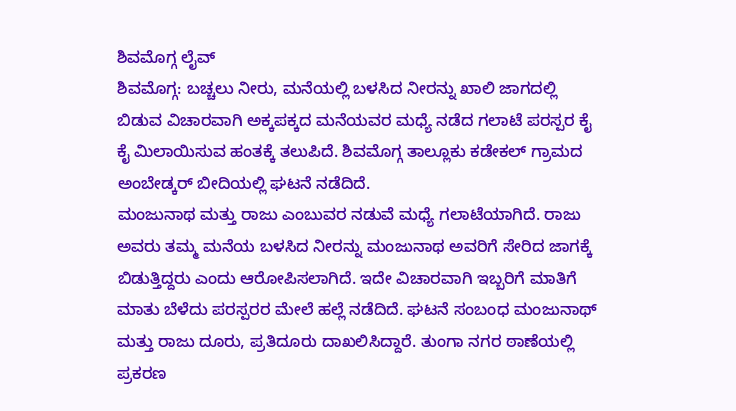ಶಿವಮೊಗ್ಗ ಲೈವ್
ಶಿವಮೊಗ್ಗ: ಬಚ್ಚಲು ನೀರು, ಮನೆಯಲ್ಲಿ ಬಳಸಿದ ನೀರನ್ನು ಖಾಲಿ ಜಾಗದಲ್ಲಿ ಬಿಡುವ ವಿಚಾರವಾಗಿ ಅಕ್ಕಪಕ್ಕದ ಮನೆಯವರ ಮಧ್ಯೆ ನಡೆದ ಗಲಾಟೆ ಪರಸ್ಪರ ಕೈ ಕೈ ಮಿಲಾಯಿಸುವ ಹಂತಕ್ಕೆ ತಲುಪಿದೆ. ಶಿವಮೊಗ್ಗ ತಾಲ್ಲೂಕು ಕಡೇಕಲ್ ಗ್ರಾಮದ ಅಂಬೇಡ್ಕರ್ ಬೀದಿಯಲ್ಲಿ ಘಟನೆ ನಡೆದಿದೆ.
ಮಂಜುನಾಥ ಮತ್ತು ರಾಜು ಎಂಬುವರ ನಡುವೆ ಮಧ್ಯೆ ಗಲಾಟೆಯಾಗಿದೆ. ರಾಜು ಅವರು ತಮ್ಮ ಮನೆಯ ಬಳಸಿದ ನೀರನ್ನು ಮಂಜುನಾಥ ಅವರಿಗೆ ಸೇರಿದ ಜಾಗಕ್ಕೆ ಬಿಡುತ್ತಿದ್ದರು ಎಂದು ಆರೋಪಿಸಲಾಗಿದೆ. ಇದೇ ವಿಚಾರವಾಗಿ ಇಬ್ಬರಿಗೆ ಮಾತಿಗೆ ಮಾತು ಬೆಳೆದು ಪರಸ್ಪರರ ಮೇಲೆ ಹಲ್ಲೆ ನಡೆದಿದೆ. ಘಟನೆ ಸಂಬಂಧ ಮಂಜುನಾಥ್ ಮತ್ತು ರಾಜು ದೂರು, ಪ್ರತಿದೂರು ದಾಖಲಿಸಿದ್ದಾರೆ. ತುಂಗಾ ನಗರ ಠಾಣೆಯಲ್ಲಿ ಪ್ರಕರಣ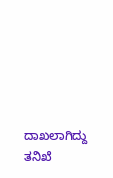ದಾಖಲಾಗಿದ್ದು ತನಿಖೆ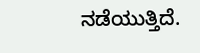ನಡೆಯುತ್ತಿದೆ.